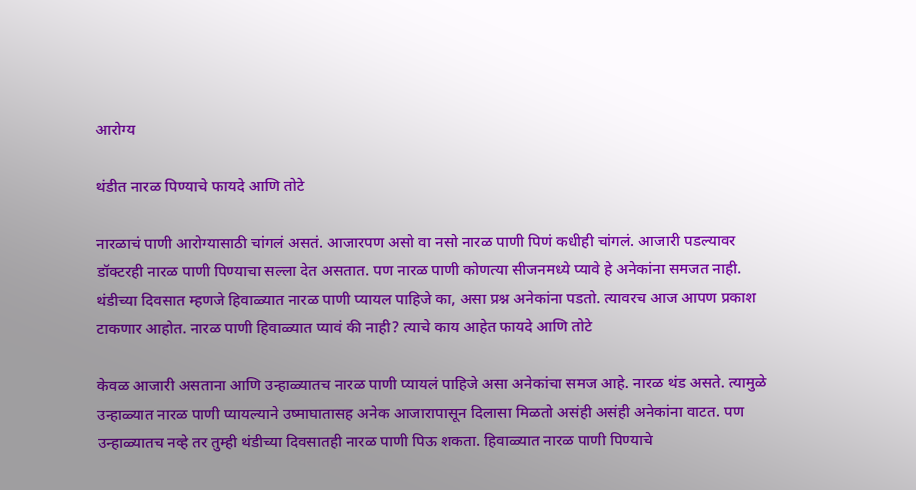आरोग्य

थंडीत नारळ पिण्याचे फायदे आणि तोटे

नारळाचं पाणी आरोग्यासाठी चांगलं असतं. आजारपण असो वा नसो नारळ पाणी पिणं कधीही चांगलं. आजारी पडल्यावर डॉक्टरही नारळ पाणी पिण्याचा सल्ला देत असतात. पण नारळ पाणी कोणत्या सीजनमध्ये प्यावे हे अनेकांना समजत नाही. थंडीच्या दिवसात म्हणजे हिवाळ्यात नारळ पाणी प्यायल पाहिजे का, असा प्रश्न अनेकांना पडतो. त्यावरच आज आपण प्रकाश टाकणार आहोत. नारळ पाणी हिवाळ्यात प्यावं की नाही? त्याचे काय आहेत फायदे आणि तोटे

केवळ आजारी असताना आणि उन्हाळ्यातच नारळ पाणी प्यायलं पाहिजे असा अनेकांचा समज आहे. नारळ थंड असते. त्यामुळे उन्हाळ्यात नारळ पाणी प्यायल्याने उष्माघातासह अनेक आजारापासून दिलासा मिळतो असंही असंही अनेकांना वाटत. पण उन्हाळ्यातच नव्हे तर तुम्ही थंडीच्या दिवसातही नारळ पाणी पिऊ शकता. हिवाळ्यात नारळ पाणी पिण्याचे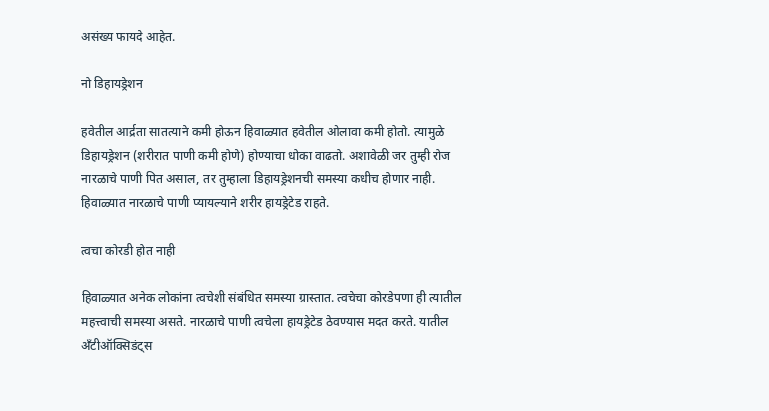असंख्य फायदे आहेत.

नो डिहायड्रेशन

हवेतील आर्द्रता सातत्याने कमी होऊन हिवाळ्यात हवेतील ओलावा कमी होतो. त्यामुळे डिहायड्रेशन (शरीरात पाणी कमी होणे) होण्याचा धोका वाढतो. अशावेळी जर तुम्ही रोज नारळाचे पाणी पित असाल, तर तुम्हाला डिहायड्रेशनची समस्या कधीच होणार नाही. हिवाळ्यात नारळाचे पाणी प्यायल्याने शरीर हायड्रेटेड राहते.

त्वचा कोरडी होत नाही

हिवाळ्यात अनेक लोकांना त्वचेशी संबंधित समस्या ग्रास्तात. त्वचेचा कोरडेपणा ही त्यातील महत्त्वाची समस्या असते. नारळाचे पाणी त्वचेला हायड्रेटेड ठेवण्यास मदत करते. यातील अँटीऑक्सिडंट्स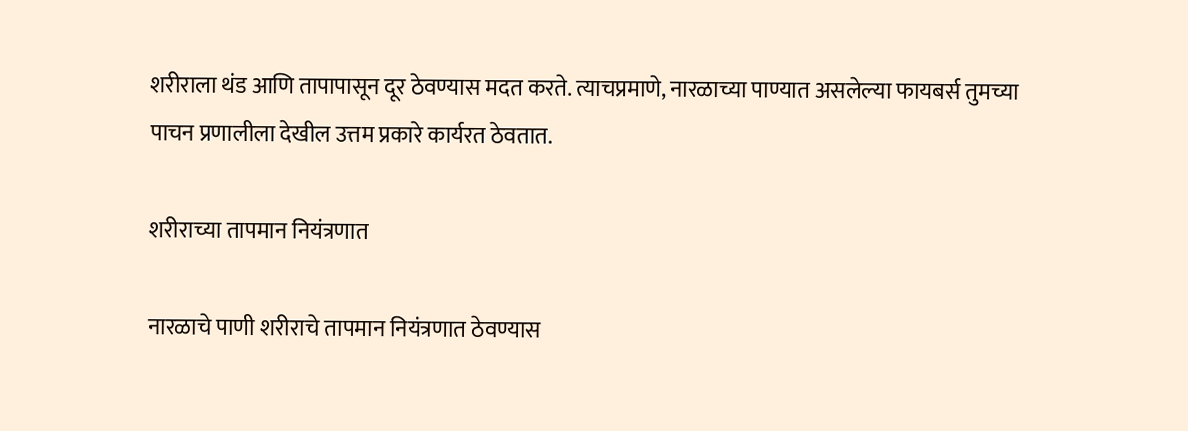शरीराला थंड आणि तापापासून दूर ठेवण्यास मदत करते. त्याचप्रमाणे, नारळाच्या पाण्यात असलेल्या फायबर्स तुमच्या पाचन प्रणालीला देखील उत्तम प्रकारे कार्यरत ठेवतात.

शरीराच्या तापमान नियंत्रणात

नारळाचे पाणी शरीराचे तापमान नियंत्रणात ठेवण्यास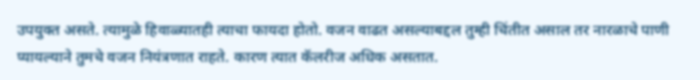उपयुक्त असते. त्यामुळे हिवाळ्यातही त्याचा फायदा होतो. वजन वाढत असल्याबद्दल तुम्ही चिंतीत असाल तर नारळाचे पाणी प्यायल्याने तुमचे वजन नियंत्रणात राहते. कारण त्यात कॅलरीज अधिक असतात.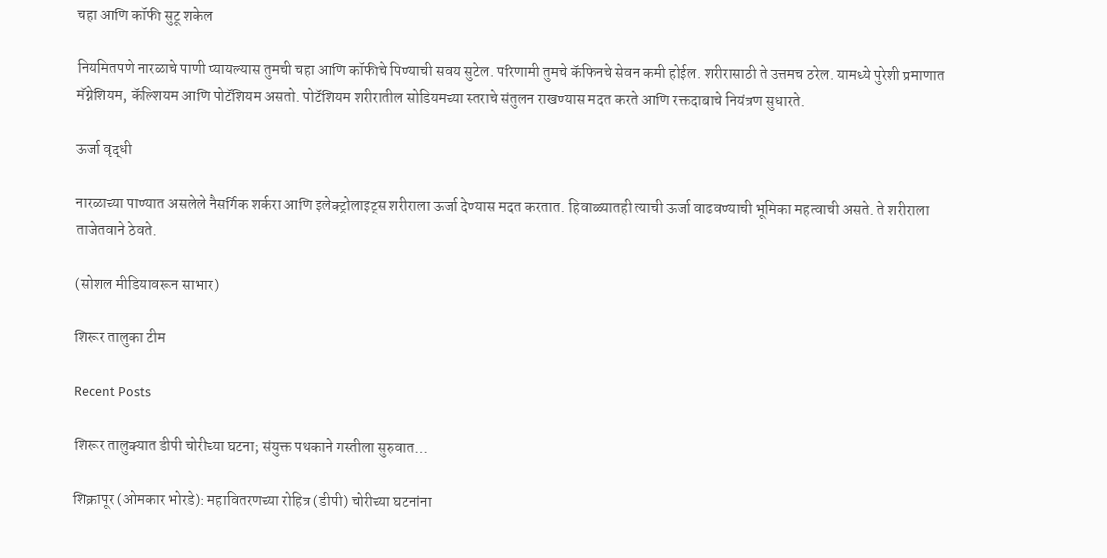चहा आणि कॉफी सुटू शकेल

नियमितपणे नारळाचे पाणी प्यायल्यास तुमची चहा आणि कॉफीचे पिण्याची सवय सुटेल. परिणामी तुमचे कॅफिनचे सेवन कमी होईल. शरीरासाठी ते उत्तमच ठरेल. यामध्ये पुरेशी प्रमाणात मॅग्नेशियम, कॅल्शियम आणि पोटॅशियम असतो. पोटॅशियम शरीरातील सोडियमच्या स्तराचे संतुलन राखण्यास मदत करते आणि रक्तदाबाचे नियंत्रण सुधारते.

ऊर्जा वृद्धी

नारळाच्या पाण्यात असलेले नैसर्गिक शर्करा आणि इलेक्ट्रोलाइट्स शरीराला ऊर्जा देण्यास मदत करतात. हिवाळ्यातही त्याची ऊर्जा वाढवण्याची भूमिका महत्वाची असते. ते शरीराला ताजेतवाने ठेवते.

(सोशल मीडियावरून साभार)

शिरूर तालुका टीम

Recent Posts

शिरूर तालुक्यात डीपी चोरीच्या घटना; संयुक्त पथकाने गस्तीला सुरुवात…

शिक्रापूर (ओमकार भोरडे): महावितरणच्या रोहित्र (डीपी) चोरीच्या घटनांना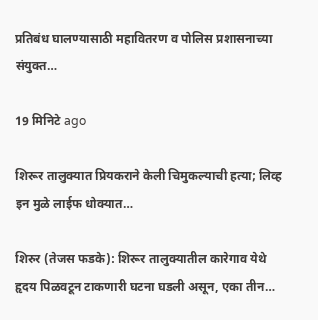प्रतिबंध घालण्यासाठी महावितरण व पोलिस प्रशासनाच्या संयुक्त…

19 मिनिटे ago

शिरूर तालुक्यात प्रियकराने केली चिमुकल्याची हत्या; लिव्ह इन मुळे लाईफ धोक्यात…

शिरुर (तेजस फडके): शिरूर तालुक्यातील कारेगाव येथे हृदय पिळवटून टाकणारी घटना घडली असून, एका तीन…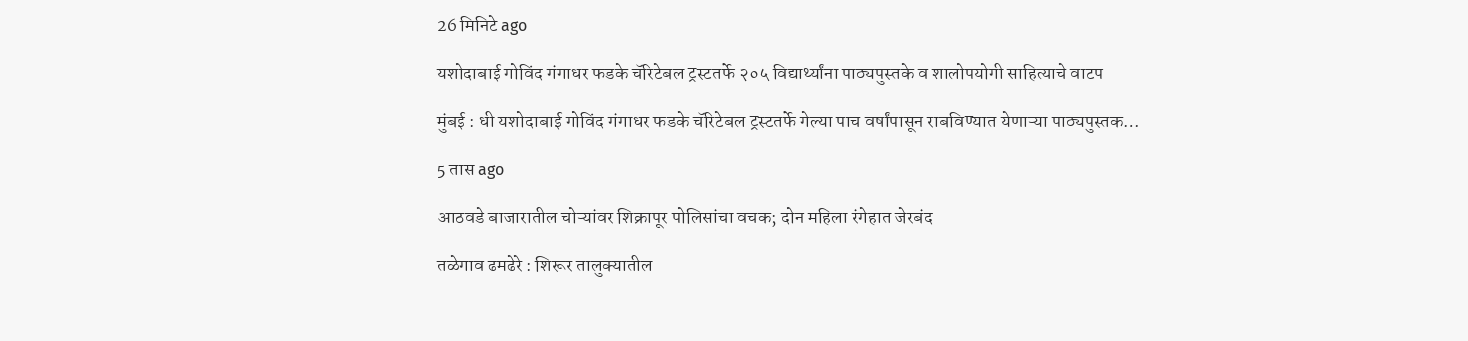26 मिनिटे ago

यशोदाबाई गोविंद गंगाधर फडके चॅरिटेबल ट्रस्टतर्फे २०५ विद्यार्थ्यांना पाठ्यपुस्तके व शालोपयोगी साहित्याचे वाटप

मुंबई : धी यशोदाबाई गोविंद गंगाधर फडके चॅरिटेबल ट्रस्टतर्फे गेल्या पाच वर्षांपासून राबविण्यात येणाऱ्या पाठ्यपुस्तक…

5 तास ago

आठवडे बाजारातील चोऱ्यांवर शिक्रापूर पोलिसांचा वचक; दोन महिला रंगेहात जेरबंद

तळेगाव ढमढेरे : शिरूर तालुक्यातील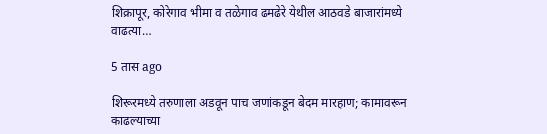शिक्रापूर, कोरेगाव भीमा व तळेगाव ढमढेरे येथील आठवडे बाजारांमध्ये वाढत्या…

5 तास ago

शिरूरमध्ये तरुणाला अडवून पाच जणांकडून बेदम मारहाण; कामावरून काढल्याच्या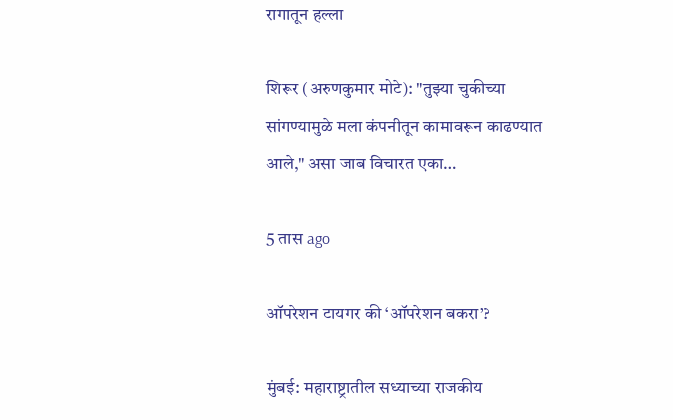रागातून हल्ला

शिरूर (अरुणकुमार मोटे): "तुझ्या चुकीच्या सांगण्यामुळे मला कंपनीतून कामावरून काढण्यात आले," असा जाब विचारत एका…

5 तास ago

ऑपरेशन टायगर की ‘ऑपरेशन बकरा’?

मुंबई: महाराष्ट्रातील सध्याच्या राजकीय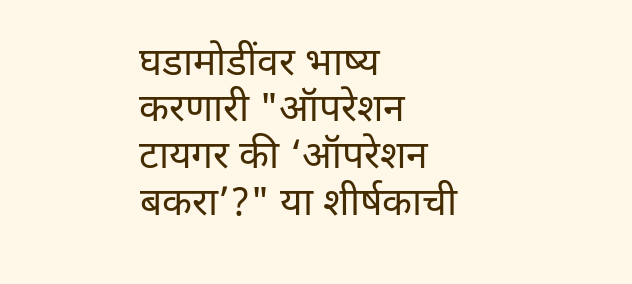घडामोडींवर भाष्य करणारी "ऑपरेशन टायगर की ‘ऑपरेशन बकरा’?" या शीर्षकाची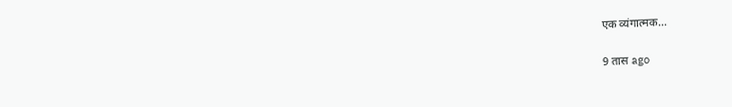एक व्यंगात्मक…

9 तास ago